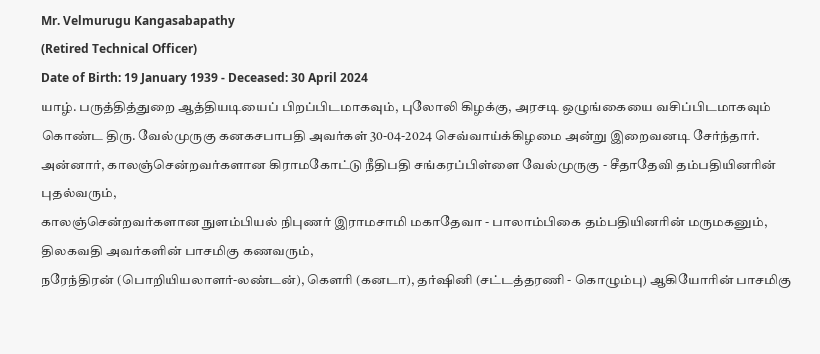Mr. Velmurugu Kangasabapathy
(Retired Technical Officer)
Date of Birth: 19 January 1939 - Deceased: 30 April 2024
யாழ். பருத்தித்துறை ஆத்தியடியைப் பிறப்பிடமாகவும், புலோலி கிழக்கு, அரசடி ஒழுங்கையை வசிப்பிடமாகவும் கொண்ட திரு. வேல்முருகு கனகசபாபதி அவர்கள் 30-04-2024 செவ்வாய்க்கிழமை அன்று இறைவனடி சேர்ந்தார்.
அன்னார், காலஞ்சென்றவர்களான கிராமகோட்டு நீதிபதி சங்கரப்பிள்ளை வேல்முருகு - சீதாதேவி தம்பதியினரின் புதல்வரும்,
காலஞ்சென்றவர்களான நுளம்பியல் நிபுணர் இராமசாமி மகாதேவா - பாலாம்பிகை தம்பதியினரின் மருமகனும்,
திலகவதி அவர்களின் பாசமிகு கணவரும்,
நரேந்திரன் (பொறியியலாளர்-லண்டன்), கௌரி (கனடா), தர்ஷினி (சட்டத்தரணி - கொழும்பு) ஆகியோரின் பாசமிகு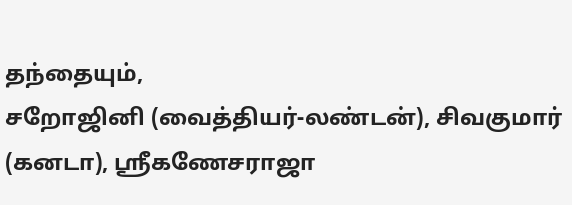தந்தையும்,
சறோஜினி (வைத்தியர்-லண்டன்), சிவகுமார் (கனடா), ஸ்ரீகணேசராஜா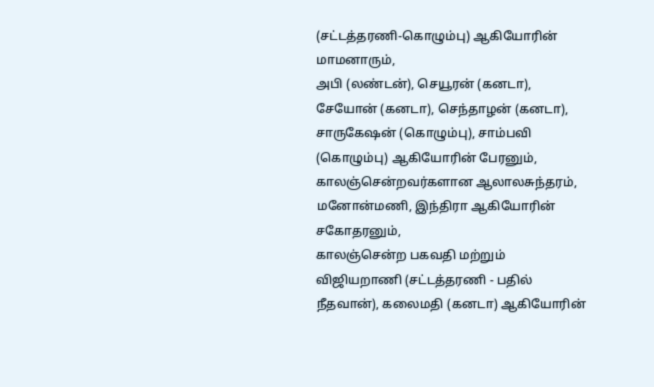(சட்டத்தரணி-கொழும்பு) ஆகியோரின் மாமனாரும்,
அபி (லண்டன்), செயூரன் (கனடா), சேயோன் (கனடா), செந்தாழன் (கனடா), சாருகேஷன் (கொழும்பு), சாம்பவி (கொழும்பு) ஆகியோரின் பேரனும்,
காலஞ்சென்றவர்களான ஆலாலசுந்தரம், மனோன்மணி, இந்திரா ஆகியோரின் சகோதரனும்,
காலஞ்சென்ற பகவதி மற்றும் விஜியறாணி (சட்டத்தரணி - பதில் நீதவான்), கலைமதி (கனடா) ஆகியோரின்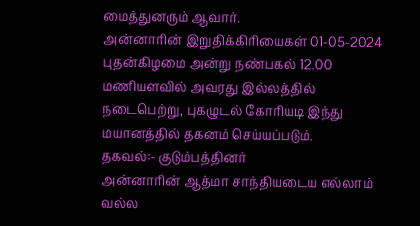மைத்துனரும் ஆவார்.
அன்னாரின் இறுதிக்கிரியைகள் 01-05-2024 புதன்கிழமை அன்று நண்பகல் 12.00 மணியளவில் அவரது இல்லத்தில் நடைபெற்று, புகழுடல் கோரியடி இந்து மயானத்தில் தகனம் செய்யப்படும்.
தகவல்:- குடும்பத்தினர்
அன்னாரின் ஆத்மா சாந்தியடைய எல்லாம் வல்ல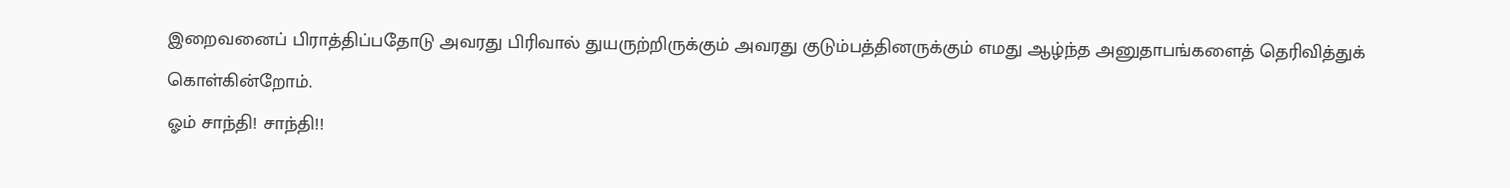இறைவனைப் பிராத்திப்பதோடு அவரது பிரிவால் துயருற்றிருக்கும் அவரது குடும்பத்தினருக்கும் எமது ஆழ்ந்த அனுதாபங்களைத் தெரிவித்துக் கொள்கின்றோம்.
ஓம் சாந்தி! சாந்தி!!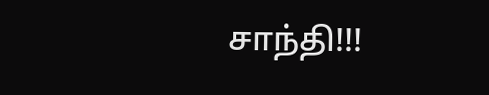சாந்தி!!!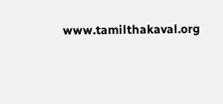www.tamilthakaval.org